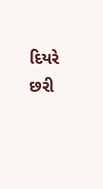દિયરે છરી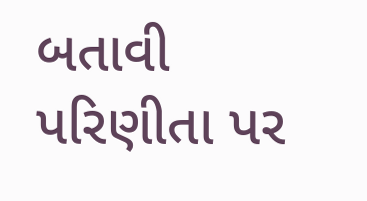બતાવી પરિણીતા પર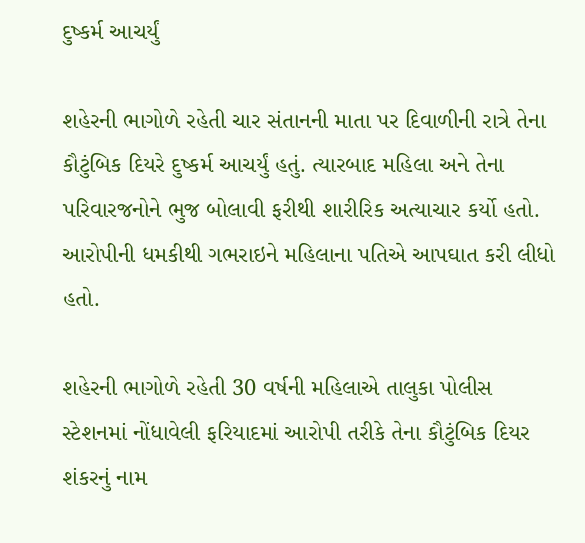દુષ્કર્મ આચર્યું

શહેરની ભાગોળે રહેતી ચાર સંતાનની માતા પર દિવાળીની રાત્રે તેના કૌટુંબિક દિયરે દુષ્કર્મ આચર્યું હતું. ત્યારબાદ મહિલા અને તેના પરિવારજનોને ભુજ બોલાવી ફરીથી શારીરિક અત્યાચાર કર્યો હતો. આરોપીની ધમકીથી ગભરાઇને મહિલાના પતિએ આપઘાત કરી લીધો હતો.

શહેરની ભાગોળે રહેતી 30 વર્ષની મહિલાએ તાલુકા પોલીસ સ્ટેશનમાં નોંધાવેલી ફરિયાદમાં આરોપી તરીકે તેના કૌટુંબિક દિયર શંકરનું નામ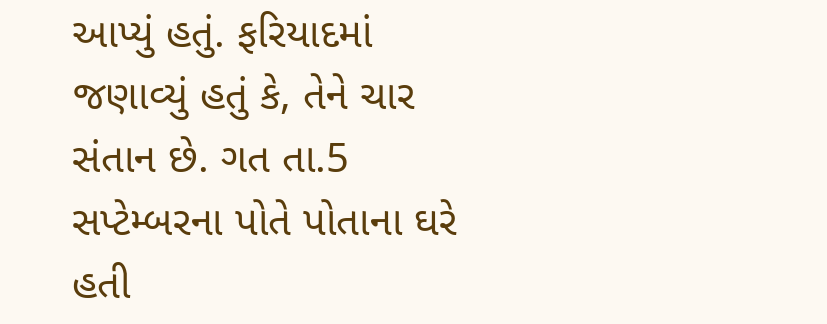આપ્યું હતું. ફરિયાદમાં જણાવ્યું હતું કે, તેને ચાર સંતાન છે. ગત તા.5 સપ્ટેમ્બરના પોતે પોતાના ઘરે હતી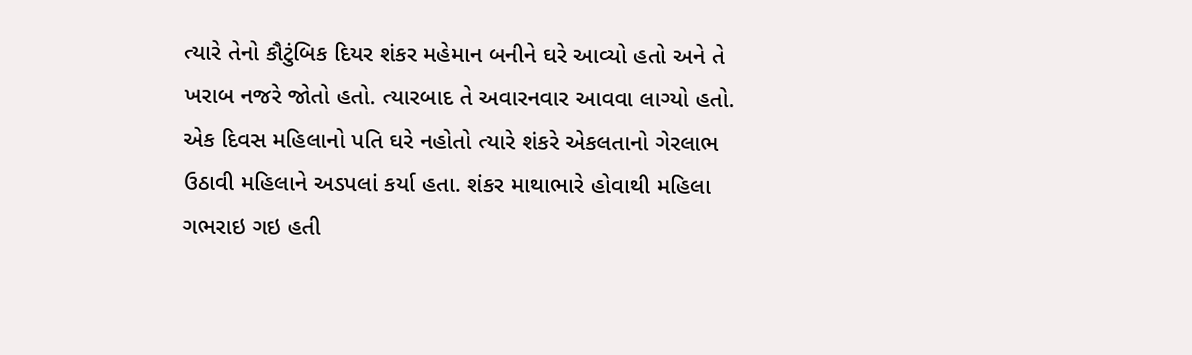ત્યારે તેનો કૌટુંબિક દિયર શંકર મહેમાન બનીને ઘરે આવ્યો હતો અને તે ખરાબ નજરે જોતો હતો. ત્યારબાદ તે અવારનવાર આવવા લાગ્યો હતો. એક દિવસ મહિલાનો પતિ ઘરે નહોતો ત્યારે શંકરે એકલતાનો ગેરલાભ ઉઠાવી મહિલાને અડપલાં કર્યા હતા. શંકર માથાભારે હોવાથી મહિલા ગભરાઇ ગઇ હતી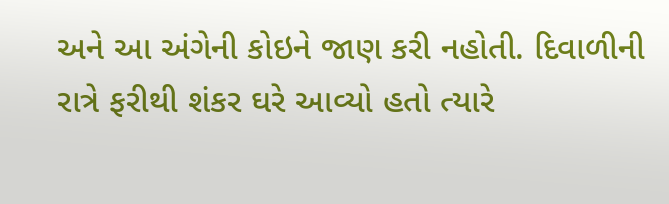અને આ અંગેની કોઇને જાણ કરી નહોતી. દિવાળીની રાત્રે ફરીથી શંકર ઘરે આવ્યો હતો ત્યારે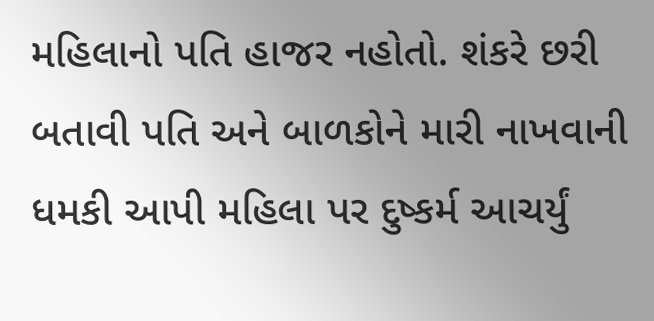મહિલાનો પતિ હાજર નહોતો. શંકરે છરી બતાવી પતિ અને બાળકોને મારી નાખવાની ધમકી આપી મહિલા પર દુષ્કર્મ આચર્યું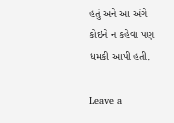હતું અને આ અંગે કોઇને ન કહેવા પણ ધમકી આપી હતી.

Leave a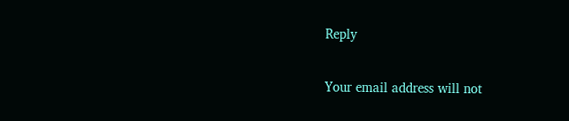Reply

Your email address will not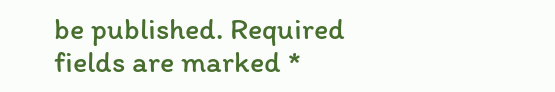be published. Required fields are marked *